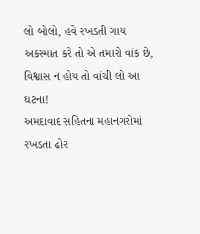લો બોલો, હવે રખડતી ગાય અકસ્માત કરે તો એ તમારો વાંક છે, વિશ્વાસ ન હોય તો વાંચી લો આ ઘટના!
અમદાવાદ સહિતના મહાનગરોમાં રખડતા ઢોર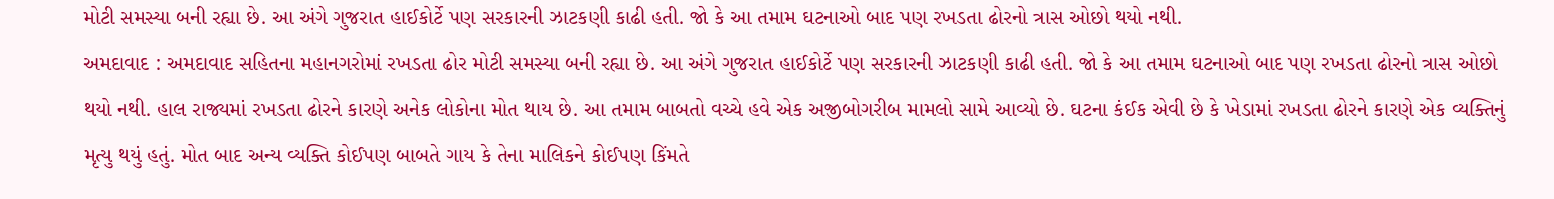મોટી સમસ્યા બની રહ્યા છે. આ અંગે ગુજરાત હાઈકોર્ટે પણ સરકારની ઝાટકણી કાઢી હતી. જો કે આ તમામ ઘટનાઓ બાદ પણ રખડતા ઢોરનો ત્રાસ ઓછો થયો નથી.
અમદાવાદ : અમદાવાદ સહિતના મહાનગરોમાં રખડતા ઢોર મોટી સમસ્યા બની રહ્યા છે. આ અંગે ગુજરાત હાઈકોર્ટે પણ સરકારની ઝાટકણી કાઢી હતી. જો કે આ તમામ ઘટનાઓ બાદ પણ રખડતા ઢોરનો ત્રાસ ઓછો થયો નથી. હાલ રાજ્યમાં રખડતા ઢોરને કારણે અનેક લોકોના મોત થાય છે. આ તમામ બાબતો વચ્ચે હવે એક અજીબોગરીબ મામલો સામે આવ્યો છે. ઘટના કંઈક એવી છે કે ખેડામાં રખડતા ઢોરને કારણે એક વ્યક્તિનું મૃત્યુ થયું હતું. મોત બાદ અન્ય વ્યક્તિ કોઈપણ બાબતે ગાય કે તેના માલિકને કોઈપણ કિંમતે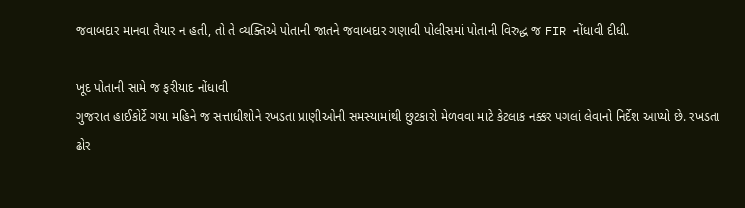જવાબદાર માનવા તૈયાર ન હતી, તો તે વ્યક્તિએ પોતાની જાતને જવાબદાર ગણાવી પોલીસમાં પોતાની વિરુદ્ધ જ FIR નોંધાવી દીધી.

ખૂદ પોતાની સામે જ ફરીયાદ નોંધાવી
ગુજરાત હાઈકોર્ટે ગયા મહિને જ સત્તાધીશોને રખડતા પ્રાણીઓની સમસ્યામાંથી છુટકારો મેળવવા માટે કેટલાક નક્કર પગલાં લેવાનો નિર્દેશ આપ્યો છે. રખડતા ઢોર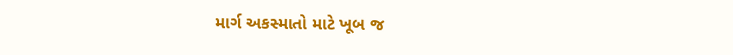માર્ગ અકસ્માતો માટે ખૂબ જ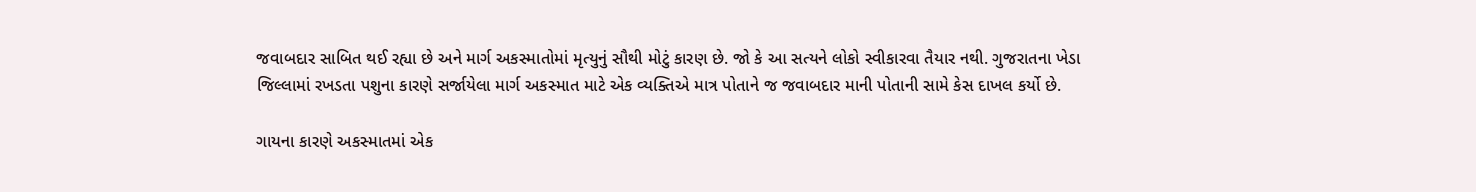જવાબદાર સાબિત થઈ રહ્યા છે અને માર્ગ અકસ્માતોમાં મૃત્યુનું સૌથી મોટું કારણ છે. જો કે આ સત્યને લોકો સ્વીકારવા તૈયાર નથી. ગુજરાતના ખેડા જિલ્લામાં રખડતા પશુના કારણે સર્જાયેલા માર્ગ અકસ્માત માટે એક વ્યક્તિએ માત્ર પોતાને જ જવાબદાર માની પોતાની સામે કેસ દાખલ કર્યો છે.

ગાયના કારણે અકસ્માતમાં એક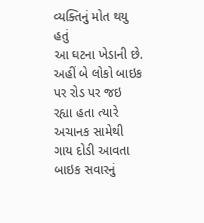વ્યક્તિનું મોત થયુ હતું
આ ઘટના ખેડાની છે. અહીં બે લોકો બાઇક પર રોડ પર જઇ રહ્યા હતા ત્યારે અચાનક સામેથી ગાય દોડી આવતા બાઇક સવારનું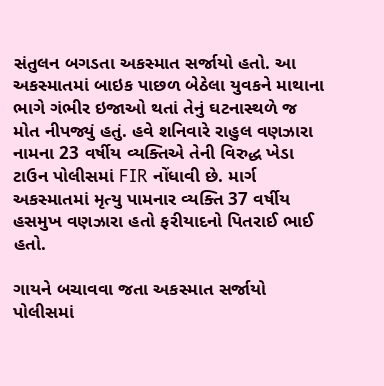સંતુલન બગડતા અકસ્માત સર્જાયો હતો. આ અકસ્માતમાં બાઇક પાછળ બેઠેલા યુવકને માથાના ભાગે ગંભીર ઇજાઓ થતાં તેનું ઘટનાસ્થળે જ મોત નીપજ્યું હતું. હવે શનિવારે રાહુલ વણઝારા નામના 23 વર્ષીય વ્યક્તિએ તેની વિરુદ્ધ ખેડા ટાઉન પોલીસમાં FIR નોંધાવી છે. માર્ગ અકસ્માતમાં મૃત્યુ પામનાર વ્યક્તિ 37 વર્ષીય હસમુખ વણઝારા હતો ફરીયાદનો પિતરાઈ ભાઈ હતો.

ગાયને બચાવવા જતા અકસ્માત સર્જાયો
પોલીસમાં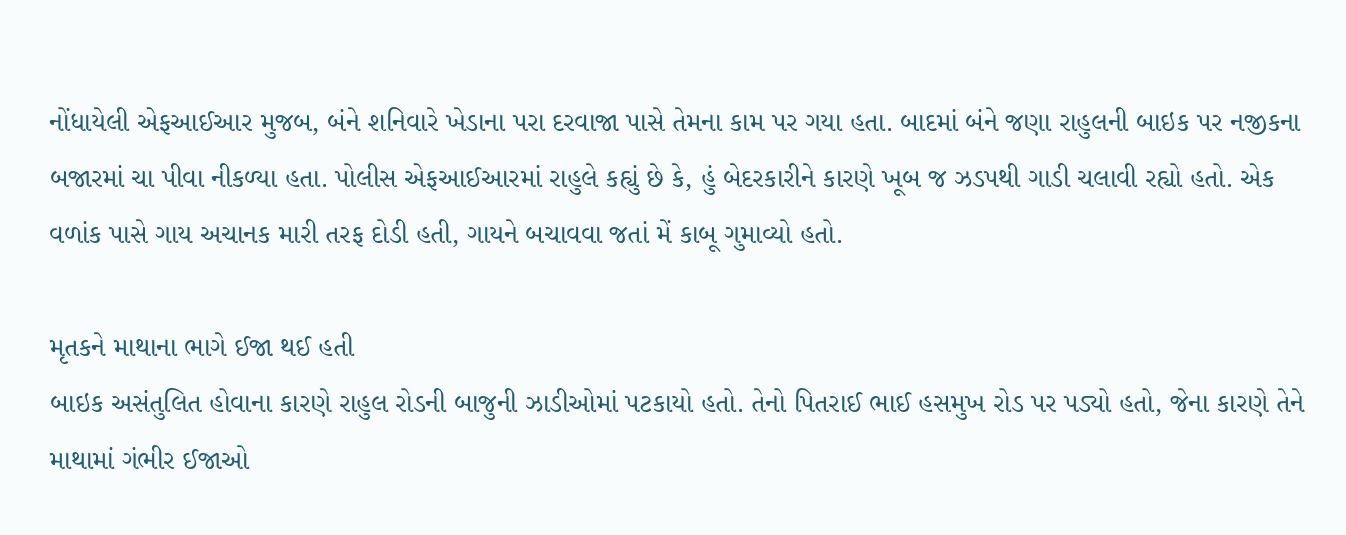નોંધાયેલી એફઆઈઆર મુજબ, બંને શનિવારે ખેડાના પરા દરવાજા પાસે તેમના કામ પર ગયા હતા. બાદમાં બંને જણા રાહુલની બાઇક પર નજીકના બજારમાં ચા પીવા નીકળ્યા હતા. પોલીસ એફઆઈઆરમાં રાહુલે કહ્યું છે કે, હું બેદરકારીને કારણે ખૂબ જ ઝડપથી ગાડી ચલાવી રહ્યો હતો. એક વળાંક પાસે ગાય અચાનક મારી તરફ દોડી હતી, ગાયને બચાવવા જતાં મેં કાબૂ ગુમાવ્યો હતો.

મૃતકને માથાના ભાગે ઈજા થઈ હતી
બાઇક અસંતુલિત હોવાના કારણે રાહુલ રોડની બાજુની ઝાડીઓમાં પટકાયો હતો. તેનો પિતરાઈ ભાઈ હસમુખ રોડ પર પડ્યો હતો, જેના કારણે તેને માથામાં ગંભીર ઈજાઓ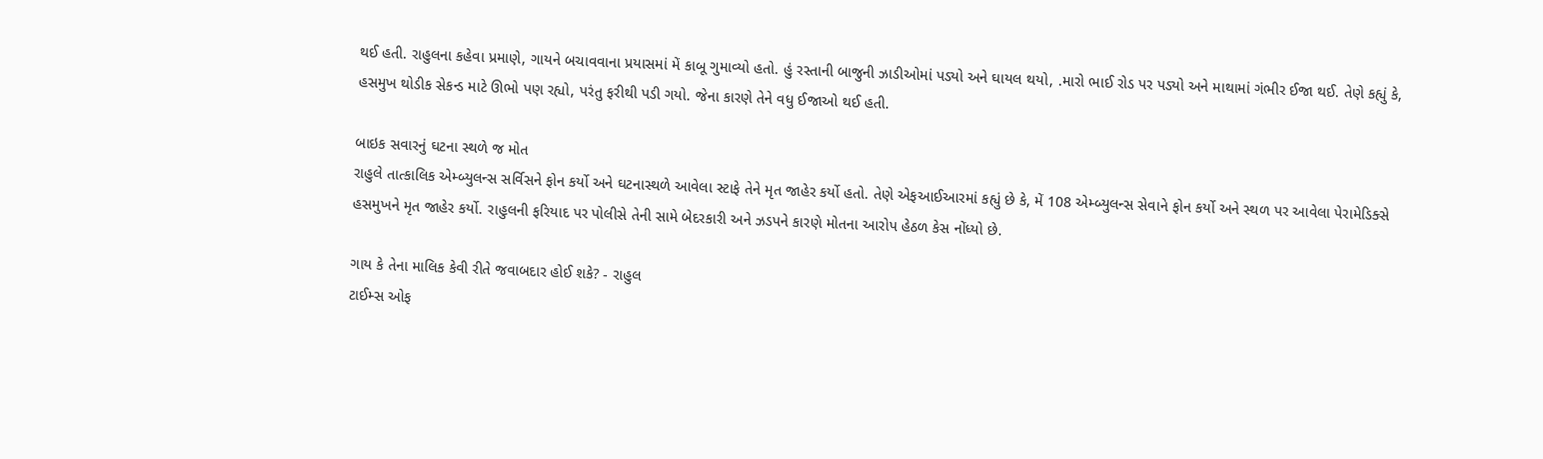થઈ હતી. રાહુલના કહેવા પ્રમાણે, ગાયને બચાવવાના પ્રયાસમાં મેં કાબૂ ગુમાવ્યો હતો. હું રસ્તાની બાજુની ઝાડીઓમાં પડ્યો અને ઘાયલ થયો, .મારો ભાઈ રોડ પર પડ્યો અને માથામાં ગંભીર ઈજા થઈ. તેણે કહ્યું કે, હસમુખ થોડીક સેકન્ડ માટે ઊભો પણ રહ્યો, પરંતુ ફરીથી પડી ગયો. જેના કારણે તેને વધુ ઈજાઓ થઈ હતી.

બાઇક સવારનું ઘટના સ્થળે જ મોત
રાહુલે તાત્કાલિક એમ્બ્યુલન્સ સર્વિસને ફોન કર્યો અને ઘટનાસ્થળે આવેલા સ્ટાફે તેને મૃત જાહેર કર્યો હતો. તેણે એફઆઈઆરમાં કહ્યું છે કે, મેં 108 એમ્બ્યુલન્સ સેવાને ફોન કર્યો અને સ્થળ પર આવેલા પેરામેડિક્સે હસમુખને મૃત જાહેર કર્યો. રાહુલની ફરિયાદ પર પોલીસે તેની સામે બેદરકારી અને ઝડપને કારણે મોતના આરોપ હેઠળ કેસ નોંધ્યો છે.

ગાય કે તેના માલિક કેવી રીતે જવાબદાર હોઈ શકે? - રાહુલ
ટાઈમ્સ ઓફ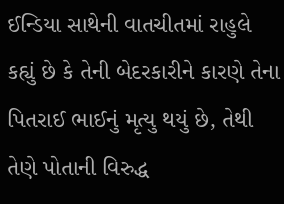ઈન્ડિયા સાથેની વાતચીતમાં રાહુલે કહ્યું છે કે તેની બેદરકારીને કારણે તેના પિતરાઈ ભાઈનું મૃત્યુ થયું છે, તેથી તેણે પોતાની વિરુદ્ધ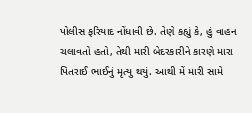પોલીસ ફરિયાદ નોંધાવી છે. તેણે કહ્યું કે, હું વાહન ચલાવતો હતો, તેથી મારી બેદરકારીને કારણે મારા પિતરાઈ ભાઈનું મૃત્યુ થયું. આથી મેં મારી સામે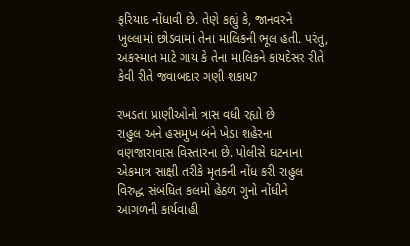ફરિયાદ નોંધાવી છે. તેણે કહ્યું કે, જાનવરને ખુલ્લામાં છોડવામાં તેના માલિકની ભૂલ હતી. પરંતુ, અકસ્માત માટે ગાય કે તેના માલિકને કાયદેસર રીતે કેવી રીતે જવાબદાર ગણી શકાય?

રખડતા પ્રાણીઓનો ત્રાસ વધી રહ્યો છે
રાહુલ અને હસમુખ બંને ખેડા શહેરના વણજારાવાસ વિસ્તારના છે. પોલીસે ઘટનાના એકમાત્ર સાક્ષી તરીકે મૃતકની નોંધ કરી રાહુલ વિરુદ્ધ સંબંધિત કલમો હેઠળ ગુનો નોંધીને આગળની કાર્યવાહી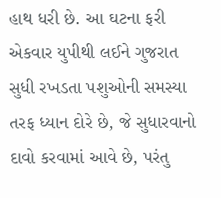હાથ ધરી છે. આ ઘટના ફરી એકવાર યુપીથી લઈને ગુજરાત સુધી રખડતા પશુઓની સમસ્યા તરફ ધ્યાન દોરે છે, જે સુધારવાનો દાવો કરવામાં આવે છે, પરંતુ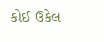કોઈ ઉકેલ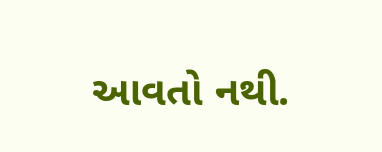આવતો નથી.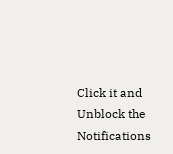Click it and Unblock the Notifications